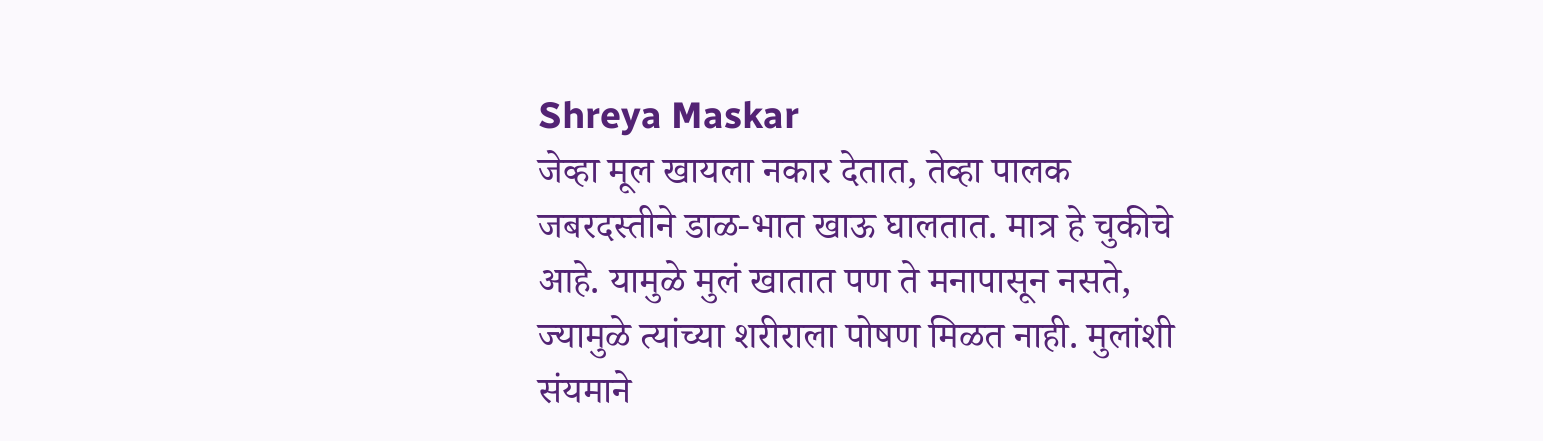Shreya Maskar
जेव्हा मूल खायला नकार देतात, तेव्हा पालक जबरदस्तीने डाळ-भात खाऊ घालतात. मात्र हे चुकीचे आहे. यामुळे मुलं खातात पण ते मनापासून नसते, ज्यामुळे त्यांच्या शरीराला पोषण मिळत नाही. मुलांशी संयमाने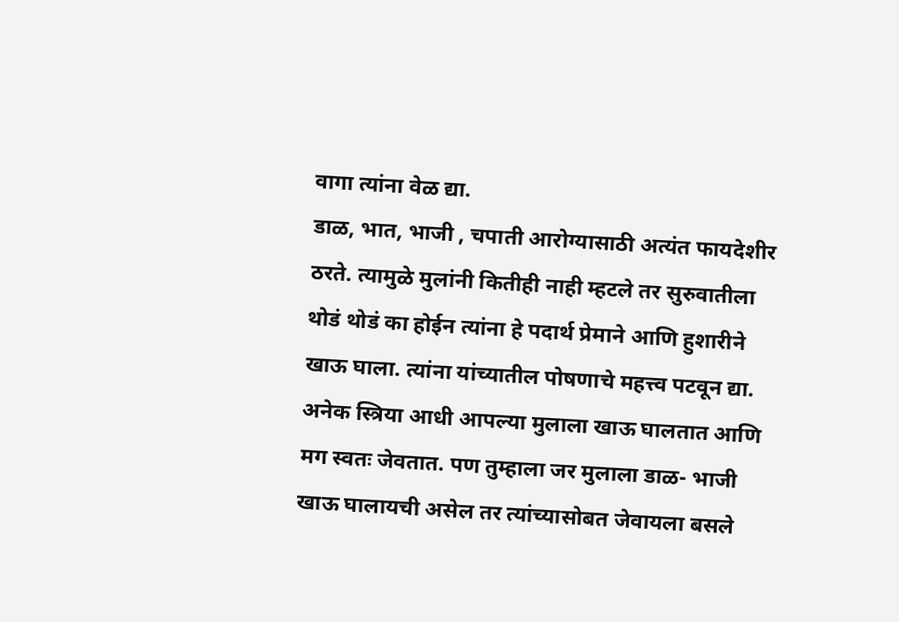वागा त्यांना वेळ द्या.
डाळ, भात, भाजी , चपाती आरोग्यासाठी अत्यंत फायदेशीर ठरते. त्यामुळे मुलांनी कितीही नाही म्हटले तर सुरुवातीला थोडं थोडं का होईन त्यांना हे पदार्थ प्रेमाने आणि हुशारीने खाऊ घाला. त्यांना यांच्यातील पोषणाचे महत्त्व पटवून द्या.
अनेक स्त्रिया आधी आपल्या मुलाला खाऊ घालतात आणि मग स्वतः जेवतात. पण तुम्हाला जर मुलाला डाळ- भाजी खाऊ घालायची असेल तर त्यांच्यासोबत जेवायला बसले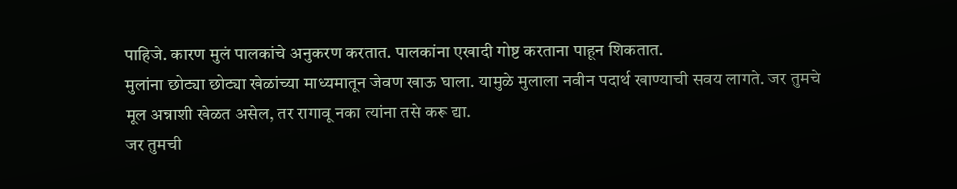पाहिजे. कारण मुलं पालकांचे अनुकरण करतात. पालकांना एखादी गोष्ट करताना पाहून शिकतात.
मुलांना छोट्या छोट्या खेळांच्या माध्यमातून जेवण खाऊ घाला. यामुळे मुलाला नवीन पदार्थ खाण्याची सवय लागते. जर तुमचे मूल अन्नाशी खेळत असेल, तर रागावू नका त्यांना तसे करू द्या.
जर तुमची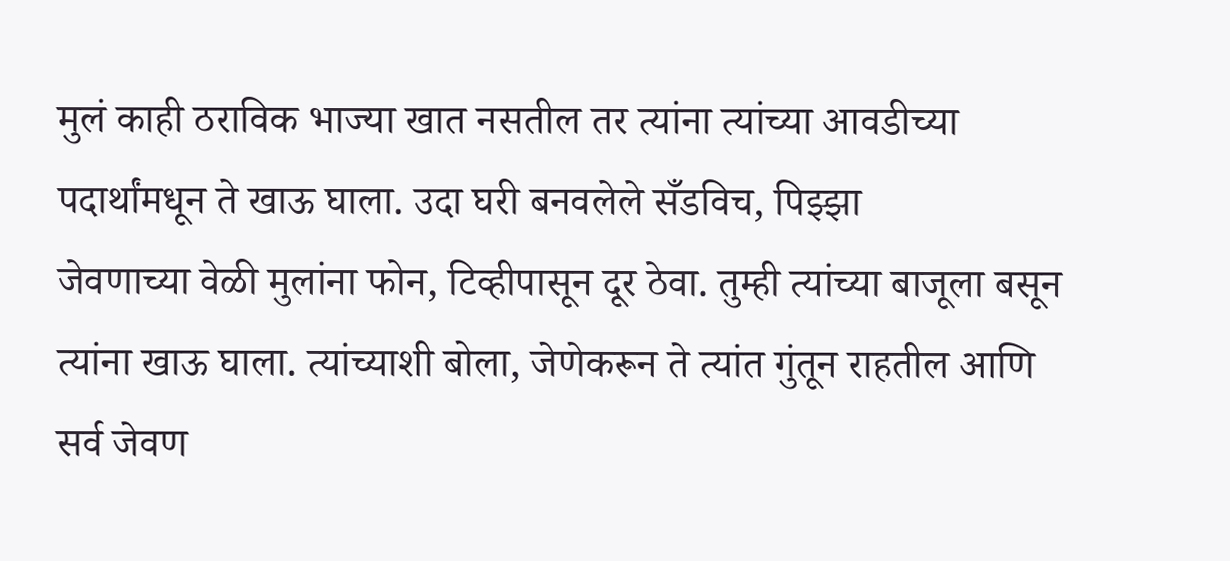मुलं काही ठराविक भाज्या खात नसतील तर त्यांना त्यांच्या आवडीच्या पदार्थांमधून ते खाऊ घाला. उदा घरी बनवलेले सँडविच, पिझ्झा
जेवणाच्या वेळी मुलांना फोन, टिव्हीपासून दूर ठेवा. तुम्ही त्यांच्या बाजूला बसून त्यांना खाऊ घाला. त्यांच्याशी बोला, जेणेकरून ते त्यांत गुंतून राहतील आणि सर्व जेवण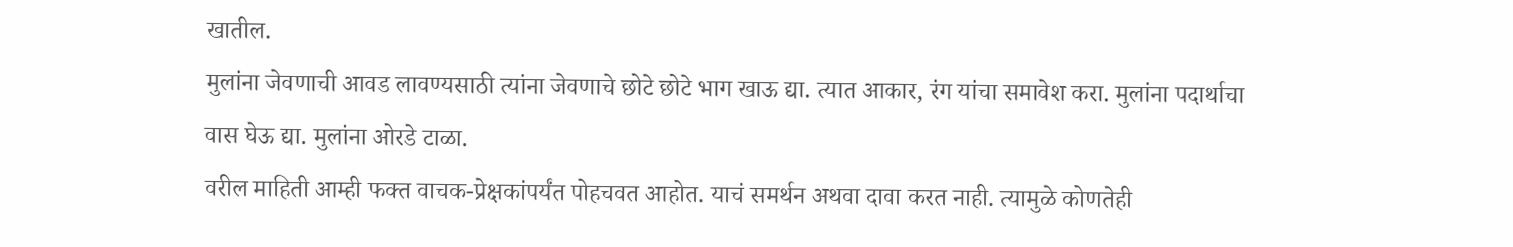खातील.
मुलांना जेवणाची आवड लावण्यसाठी त्यांना जेवणाचे छोटे छोटे भाग खाऊ द्या. त्यात आकार, रंग यांचा समावेश करा. मुलांना पदार्थाचा वास घेऊ द्या. मुलांना ओरडे टाळा.
वरील माहिती आम्ही फक्त वाचक-प्रेक्षकांपर्यंत पोहचवत आहोत. याचं समर्थन अथवा दावा करत नाही. त्यामुळे कोणतेही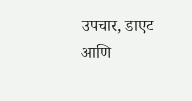उपचार, डाएट आणि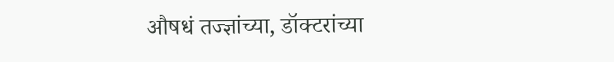औषधं तज्ज्ञांच्या, डॉक्टरांच्या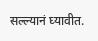सल्ल्यानं घ्यावीत.